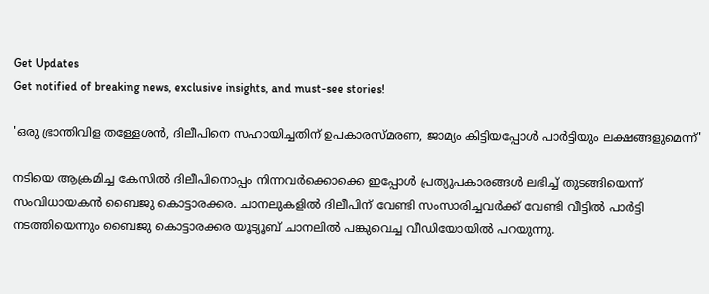Get Updates
Get notified of breaking news, exclusive insights, and must-see stories!

'ഒരു ഭ്രാന്തിവിള തള്ളേശന്‍, ദിലീപിനെ സഹായിച്ചതിന് ഉപകാരസ്മരണ, ജാമ്യം കിട്ടിയപ്പോൾ പാർട്ടിയും ലക്ഷങ്ങളുമെന്ന്'

നടിയെ ആക്രമിച്ച കേസിൽ ദിലീപിനൊപ്പം നിന്നവർക്കൊക്കെ ഇപ്പോൾ പ്രത്യുപകാരങ്ങൾ ലഭിച്ച് തുടങ്ങിയെന്ന് സംവിധായകൻ ബൈജു കൊട്ടാരക്കര. ചാനലുകളിൽ ദിലീപിന് വേണ്ടി സംസാരിച്ചവർക്ക് വേണ്ടി വീട്ടിൽ പാർട്ടി നടത്തിയെന്നും ബൈജു കൊട്ടാരക്കര യൂട്യൂബ് ചാനലിൽ പങ്കുവെച്ച വീഡിയോയിൽ പറയുന്നു.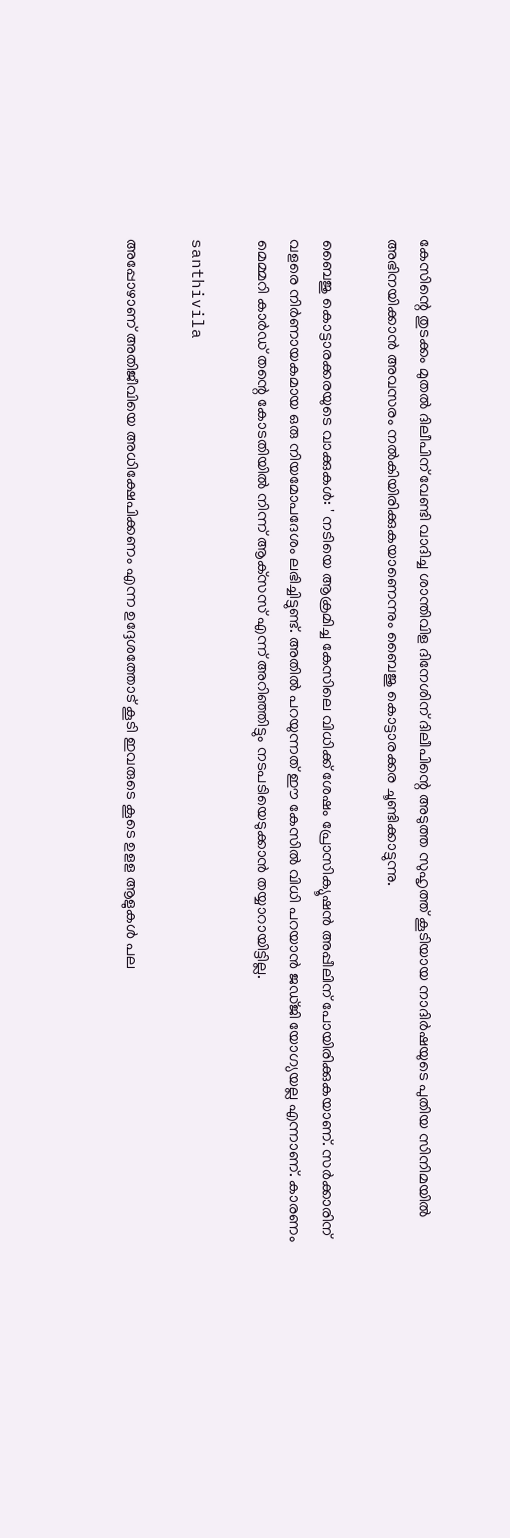കേസിന്റെ തുടക്കം മുതൽ ദിലീപിന് വേണ്ടി വാദിച്ച ശാന്തിവിള ദിനേശിന് ദിലീപിന്റെ അടുത്ത സുഹൃത്ത് കൂടിയായ നാദിർഷയുടെ പുതിയ സിനിമയിൽ അഭിനയിക്കാൻ അവസരം നൽകിയിരിക്കുകയാണെന്നും ബൈജു കൊട്ടാരക്കര ചൂണ്ടിക്കാട്ടുന്നു.

ബൈജു കൊട്ടാരക്കരയുടെ വാക്കുകൾ: ' നടിയെ ആക്രമിച്ച കേസിലെ വിധിക്ക് ശേഷം പ്രോസിക്യൂഷന്‍ അപ്പീലിന് പോയിരിക്കുകയാണ്. സര്‍ക്കാരിന് വളരെ നിര്‍ണായകമായ ഒരു നിയമോപദേശം ലഭിച്ചിട്ടുണ്ട്. അതില്‍ പറയുന്നത് ഈ കേസില്‍ വിധി പറയാന്‍ ജഡ്ജി യോഗ്യയല്ല എന്നാണ്. കാരണം മെമ്മറി കാര്‍ഡ് തന്റെ കോടതിയില്‍ നിന്ന് ആക്‌സസ് എന്ന് അറിഞ്ഞിട്ടും നടപടിയെടുക്കാന്‍ തയ്യാറായിട്ടില്ല.

santhivila

അപ്പോഴാണ് അതിജീവിയെ അധിക്ഷേപിക്കണം എന്ന ഉദ്ദേശത്തോട് കൂടി ഇവരുടെ കൂടെ ഉളള ആളുകള്‍ പല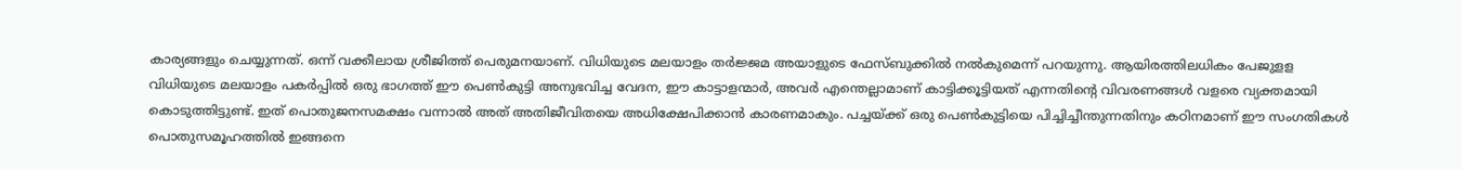കാര്യങ്ങളും ചെയ്യുന്നത്. ഒന്ന് വക്കീലായ ശ്രീജിത്ത് പെരുമനയാണ്. വിധിയുടെ മലയാളം തര്‍ജ്ജമ അയാളുടെ ഫേസ്ബുക്കില്‍ നല്‍കുമെന്ന് പറയുന്നു. ആയിരത്തിലധികം പേജുളള വിധിയുടെ മലയാളം പകര്‍പ്പില്‍ ഒരു ഭാഗത്ത് ഈ പെണ്‍കുട്ടി അനുഭവിച്ച വേദന, ഈ കാട്ടാളന്മാര്‍, അവര്‍ എന്തെല്ലാമാണ് കാട്ടിക്കൂട്ടിയത് എന്നതിന്റെ വിവരണങ്ങള്‍ വളരെ വ്യക്തമായി കൊടുത്തിട്ടുണ്ട്. ഇത് പൊതുജനസമക്ഷം വന്നാല്‍ അത് അതിജീവിതയെ അധിക്ഷേപിക്കാന്‍ കാരണമാകും. പച്ചയ്ക്ക് ഒരു പെണ്‍കുട്ടിയെ പിച്ചിച്ചീന്തുന്നതിനും കഠിനമാണ് ഈ സംഗതികള്‍ പൊതുസമൂഹത്തില്‍ ഇങ്ങനെ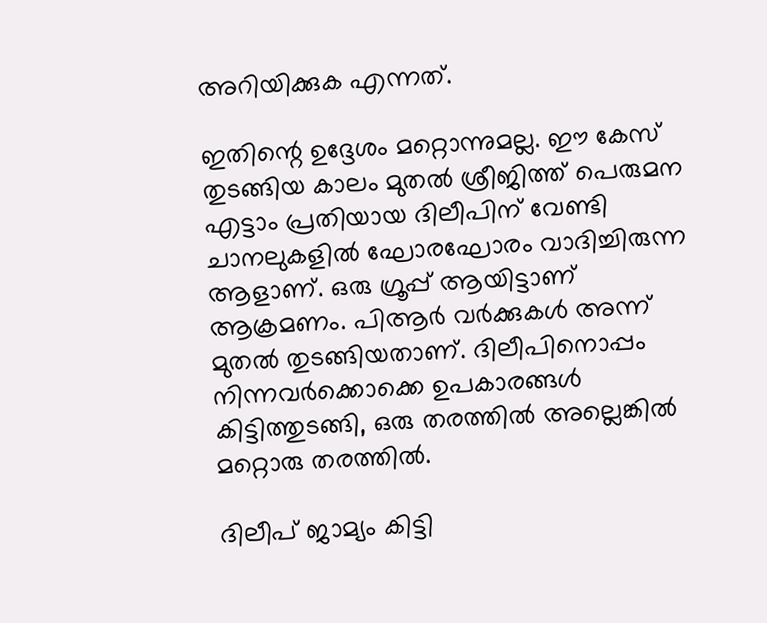അറിയിക്കുക എന്നത്.

ഇതിന്റെ ഉദ്ദേശം മറ്റൊന്നുമല്ല. ഈ കേസ് തുടങ്ങിയ കാലം മുതല്‍ ശ്രീജിത്ത് പെരുമന എട്ടാം പ്രതിയായ ദിലീപിന് വേണ്ടി ചാനലുകളില്‍ ഘോരഘോരം വാദിച്ചിരുന്ന ആളാണ്. ഒരു ഗ്രൂപ്പ് ആയിട്ടാണ് ആക്രമണം. പിആര്‍ വര്‍ക്കുകള്‍ അന്ന് മുതല്‍ തുടങ്ങിയതാണ്. ദിലീപിനൊപ്പം നിന്നവര്‍ക്കൊക്കെ ഉപകാരങ്ങള്‍ കിട്ടിത്തുടങ്ങി, ഒരു തരത്തില്‍ അല്ലെങ്കില്‍ മറ്റൊരു തരത്തില്‍.

ദിലീപ് ജാമ്യം കിട്ടി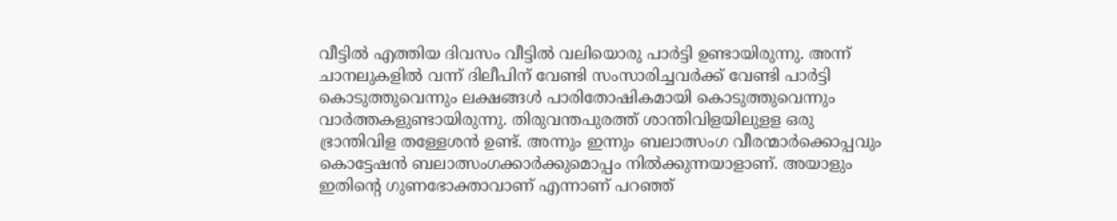വീട്ടില്‍ എത്തിയ ദിവസം വീട്ടില്‍ വലിയൊരു പാര്‍ട്ടി ഉണ്ടായിരുന്നു. അന്ന് ചാനലുകളില്‍ വന്ന് ദിലീപിന് വേണ്ടി സംസാരിച്ചവര്‍ക്ക് വേണ്ടി പാര്‍ട്ടി കൊടുത്തുവെന്നും ലക്ഷങ്ങള്‍ പാരിതോഷികമായി കൊടുത്തുവെന്നും വാര്‍ത്തകളുണ്ടായിരുന്നു. തിരുവന്തപുരത്ത് ശാന്തിവിളയിലുളള ഒരു ഭ്രാന്തിവിള തള്ളേശന്‍ ഉണ്ട്. അന്നും ഇന്നും ബലാത്സംഗ വീരന്മാര്‍ക്കൊപ്പവും കൊട്ടേഷന്‍ ബലാത്സംഗക്കാര്‍ക്കുമൊപ്പം നില്‍ക്കുന്നയാളാണ്. അയാളും ഇതിന്റെ ഗുണഭോക്താവാണ് എന്നാണ് പറഞ്ഞ്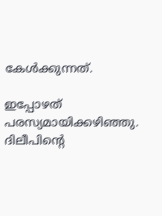കേള്‍ക്കുന്നത്.

ഇപ്പോഴത് പരസ്യമായിക്കഴിഞ്ഞു. ദിലീപിന്റെ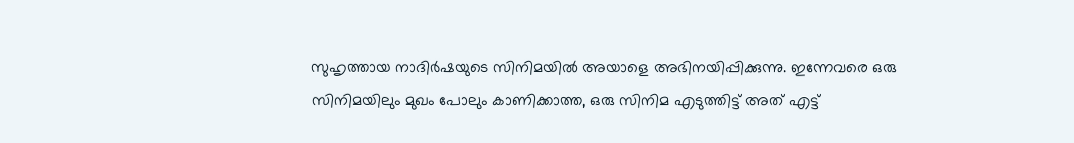സുഹൃത്തായ നാദിര്‍ഷയുടെ സിനിമയില്‍ അയാളെ അഭിനയിപ്പിക്കുന്നു. ഇന്നേവരെ ഒരു സിനിമയിലും മുഖം പോലും കാണിക്കാത്ത, ഒരു സിനിമ എടുത്തിട്ട് അത് എട്ട്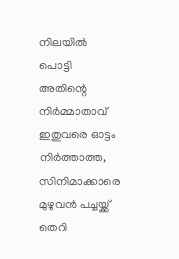നിലയില്‍ പൊട്ടി അതിന്റെ നിര്‍മ്മാതാവ് ഇതുവരെ ഓട്ടം നിര്‍ത്താത്ത, സിനിമാക്കാരെ മുഴുവന്‍ പച്ചയ്ക്ക് തെറി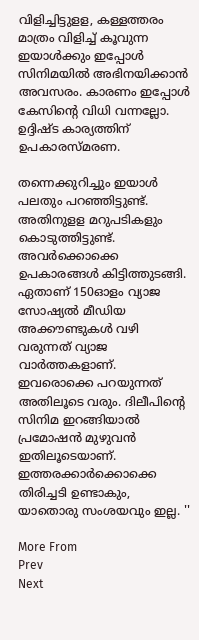വിളിച്ചിട്ടുളള, കള്ളത്തരം മാത്രം വിളിച്ച് കൂവുന്ന ഇയാള്‍ക്കും ഇപ്പോള്‍ സിനിമയില്‍ അഭിനയിക്കാന്‍ അവസരം. കാരണം ഇപ്പോള്‍ കേസിന്റെ വിധി വന്നല്ലോ. ഉദ്ദിഷ്ട കാര്യത്തിന് ഉപകാരസ്മരണ.

തന്നെക്കുറിച്ചും ഇയാള്‍ പലതും പറഞ്ഞിട്ടുണ്ട്. അതിനുളള മറുപടികളും കൊടുത്തിട്ടുണ്ട്. അവര്‍ക്കൊക്കെ ഉപകാരങ്ങള്‍ കിട്ടിത്തുടങ്ങി. ഏതാണ് 150ഓളം വ്യാജ സോഷ്യല്‍ മീഡിയ അക്കൗണ്ടുകള്‍ വഴി വരുന്നത് വ്യാജ വാര്‍ത്തകളാണ്. ഇവരൊക്കെ പറയുന്നത് അതിലൂടെ വരും. ദിലീപിന്റെ സിനിമ ഇറങ്ങിയാല്‍ പ്രമോഷന്‍ മുഴുവന്‍ ഇതിലൂടെയാണ്. ഇത്തരക്കാര്‍ക്കൊക്കെ തിരിച്ചടി ഉണ്ടാകും, യാതൊരു സംശയവും ഇല്ല. ''

More From
Prev
Next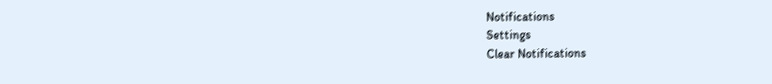Notifications
Settings
Clear Notifications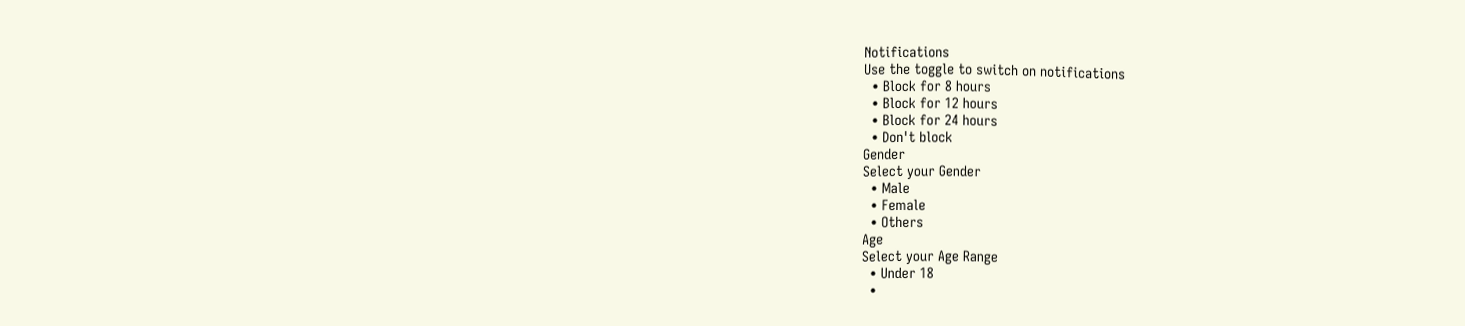Notifications
Use the toggle to switch on notifications
  • Block for 8 hours
  • Block for 12 hours
  • Block for 24 hours
  • Don't block
Gender
Select your Gender
  • Male
  • Female
  • Others
Age
Select your Age Range
  • Under 18
  •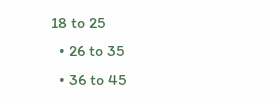18 to 25
  • 26 to 35
  • 36 to 45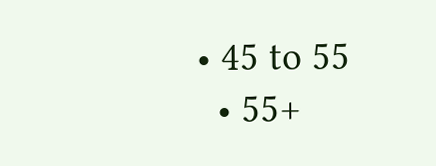• 45 to 55
  • 55+